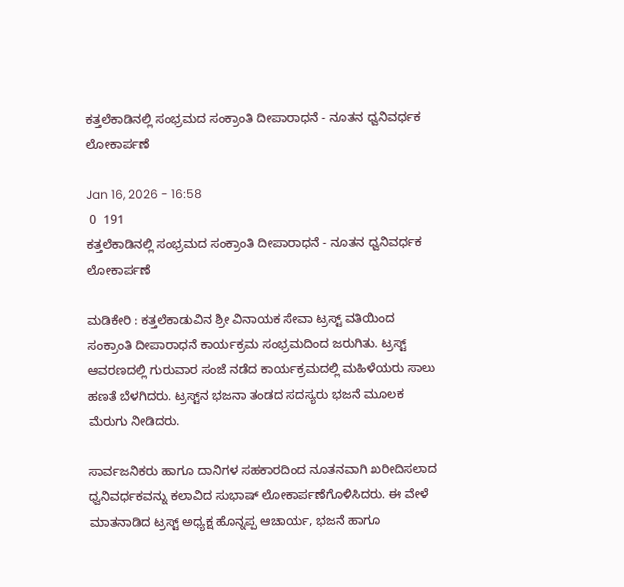ಕತ್ತಲೆಕಾಡಿನಲ್ಲಿ ಸಂಭ್ರಮದ ಸಂಕ್ರಾಂತಿ ದೀಪಾರಾಧನೆ - ನೂತನ ಧ್ವನಿವರ್ಧಕ ಲೋಕಾರ್ಪಣೆ

Jan 16, 2026 - 16:58
 0  191
ಕತ್ತಲೆಕಾಡಿನಲ್ಲಿ ಸಂಭ್ರಮದ ಸಂಕ್ರಾಂತಿ ದೀಪಾರಾಧನೆ - ನೂತನ ಧ್ವನಿವರ್ಧಕ ಲೋಕಾರ್ಪಣೆ

ಮಡಿಕೇರಿ : ಕತ್ತಲೆಕಾಡುವಿನ ಶ್ರೀ ವಿನಾಯಕ ಸೇವಾ ಟ್ರಸ್ಟ್‌ ವತಿಯಿಂದ ಸಂಕ್ರಾಂತಿ ದೀಪಾರಾಧನೆ ಕಾರ್ಯಕ್ರಮ ಸಂಭ್ರಮದಿಂದ ಜರುಗಿತು. ಟ್ರಸ್ಟ್‌ ಆವರಣದಲ್ಲಿ ಗುರುವಾರ ಸಂಜೆ ನಡೆದ ಕಾರ್ಯಕ್ರಮದಲ್ಲಿ ಮಹಿಳೆಯರು ಸಾಲು ಹಣತೆ ಬೆಳಗಿದರು. ಟ್ರಸ್ಟ್‌ನ ಭಜನಾ ತಂಡದ ಸದಸ್ಯರು ಭಜನೆ ಮೂಲಕ ಮೆರುಗು ನೀಡಿದರು.

ಸಾರ್ವಜನಿಕರು ಹಾಗೂ ದಾನಿಗಳ ಸಹಕಾರದಿಂದ ನೂತನವಾಗಿ ಖರೀದಿಸಲಾದ ಧ್ವನಿವರ್ಧಕವನ್ನು ಕಲಾವಿದ ಸುಭಾಷ್‌ ಲೋಕಾರ್ಪಣೆಗೊಳಿಸಿದರು. ಈ ವೇಳೆ ಮಾತನಾಡಿದ ಟ್ರಸ್ಟ್‌ ಅಧ್ಯಕ್ಷ ಹೊನ್ನಪ್ಪ ಆಚಾರ್ಯ, ಭಜನೆ ಹಾಗೂ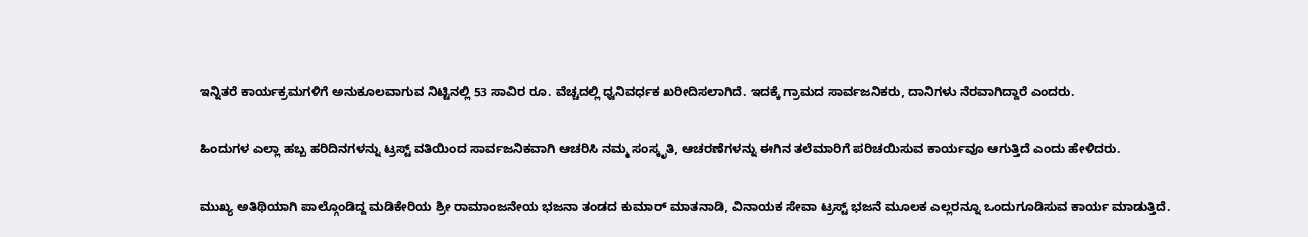ಇನ್ನಿತರೆ ಕಾರ್ಯಕ್ರಮಗಳಿಗೆ ಅನುಕೂಲವಾಗುವ ನಿಟ್ಟಿನಲ್ಲಿ 53 ಸಾವಿರ ರೂ. ವೆಚ್ಚದಲ್ಲಿ ಧ್ವನಿವರ್ಧಕ ಖರೀದಿಸಲಾಗಿದೆ. ಇದಕ್ಕೆ ಗ್ರಾಮದ ಸಾರ್ವಜನಿಕರು, ದಾನಿಗಳು ನೆರವಾಗಿದ್ದಾರೆ ಎಂದರು.

ಹಿಂದುಗಳ ಎಲ್ಲಾ ಹಬ್ಬ ಹರಿದಿನಗಳನ್ನು ಟ್ರಸ್ಟ್‌ ವತಿಯಿಂದ ಸಾರ್ವಜನಿಕವಾಗಿ ಆಚರಿಸಿ ನಮ್ಮ ಸಂಸ್ಕೃತಿ, ಆಚರಣೆಗಳನ್ನು ಈಗಿನ ತಲೆಮಾರಿಗೆ ಪರಿಚಯಿಸುವ ಕಾರ್ಯವೂ ಆಗುತ್ತಿದೆ ಎಂದು ಹೇಳಿದರು.

ಮುಖ್ಯ ಅತಿಥಿಯಾಗಿ ಪಾಲ್ಗೊಂಡಿದ್ದ ಮಡಿಕೇರಿಯ ಶ್ರೀ ರಾಮಾಂಜನೇಯ ಭಜನಾ ತಂಡದ ಕುಮಾರ್‌ ಮಾತನಾಡಿ, ವಿನಾಯಕ ಸೇವಾ ಟ್ರಸ್ಟ್‌ ಭಜನೆ ಮೂಲಕ ಎಲ್ಲರನ್ನೂ ಒಂದುಗೂಡಿಸುವ ಕಾರ್ಯ ಮಾಡುತ್ತಿದೆ.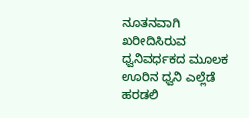ನೂತನವಾಗಿ ಖರೀದಿಸಿರುವ ಧ್ವನಿವರ್ಧಕದ ಮೂಲಕ ಊರಿನ ಧ್ವನಿ ಎಲ್ಲೆಡೆ ಹರಡಲಿ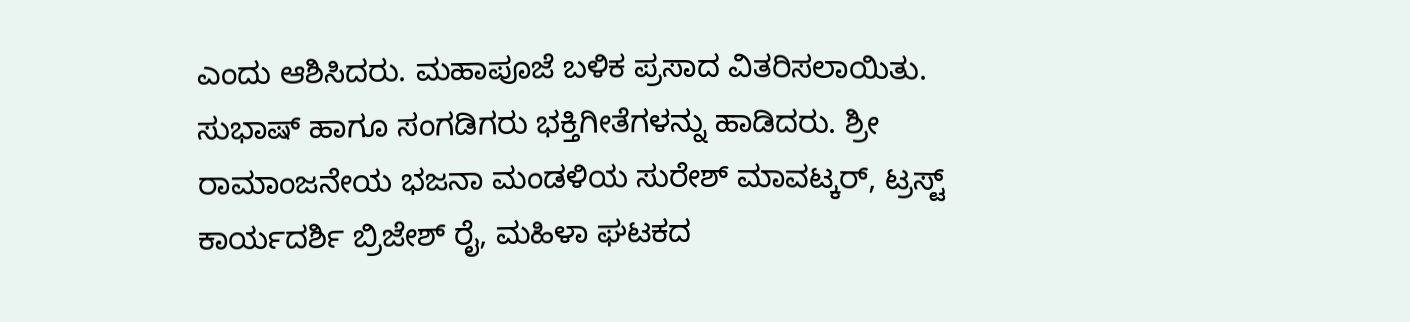ಎಂದು ಆಶಿಸಿದರು. ಮಹಾಪೂಜೆ ಬಳಿಕ ಪ್ರಸಾದ ವಿತರಿಸಲಾಯಿತು. ಸುಭಾಷ್‌ ಹಾಗೂ ಸಂಗಡಿಗರು ಭಕ್ತಿಗೀತೆಗಳನ್ನು ಹಾಡಿದರು. ಶ್ರೀ ರಾಮಾಂಜನೇಯ ಭಜನಾ ಮಂಡಳಿಯ ಸುರೇಶ್‌ ಮಾವಟ್ಕರ್‌, ಟ್ರಸ್ಟ್‌ ಕಾರ್ಯದರ್ಶಿ ಬ್ರಿಜೇಶ್‌ ರೈ, ಮಹಿಳಾ ಘಟಕದ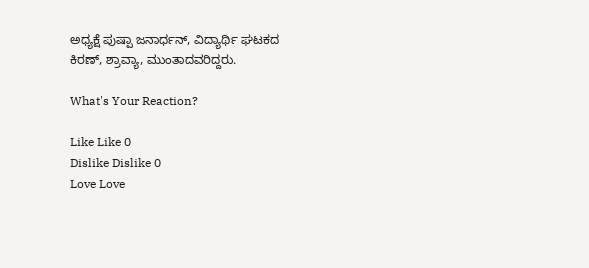ಅಧ್ಯಕ್ಷೆ ಪುಷ್ಪಾ ಜನಾರ್ಧನ್‌, ವಿದ್ಯಾರ್ಥಿ ಘಟಕದ ಕಿರಣ್‌, ಶ್ರಾವ್ಯಾ, ಮುಂತಾದವರಿದ್ದರು.

What's Your Reaction?

Like Like 0
Dislike Dislike 0
Love Love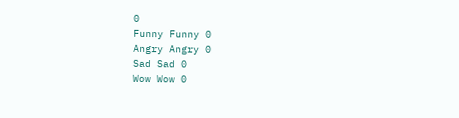0
Funny Funny 0
Angry Angry 0
Sad Sad 0
Wow Wow 0